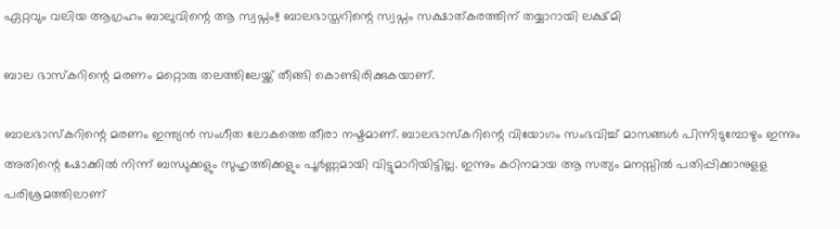ഏറ്റവും വലിയ ആഗ്രഹം ബാലുവിന്റെ ആ സ്വപ്നം!! ബാലഭാസ്തറിന്റെ സ്വപ്നം സക്ഷാത്കരത്തിന് തയ്യാറായി ലക്ഷ്മി

ബാല ഭാസ്കറിന്റെ മരണം മറ്റൊരു തലത്തിലേയ്ക്ക് തീങ്ങി കൊണ്ടിരിക്കുകയാണ്.

ബാലഭാസ്കറിന്റെ മരണം ഇന്ത്യൻ സംഗീത ലോകത്തെ തീരാ നഷ്ടമാണ്. ബാലഭാസ്കറിന്റെ വിയോഗം സംഭവിച്ച് മാസങ്ങൾ പിന്നിടുമ്പോഴും ഇന്നും അതിന്റെ ഷോക്കിൽ നിന്ന് ബന്ധുക്കളും സുഹൃത്തിക്കളും പൂർണ്ണമായി വിട്ടുമാറിയിട്ടില്ല. ഇന്നും കഠിനമായ ആ സത്യം മനസ്സിൽ പതിപ്പിക്കാനുളള പരിശ്രമത്തിലാണ്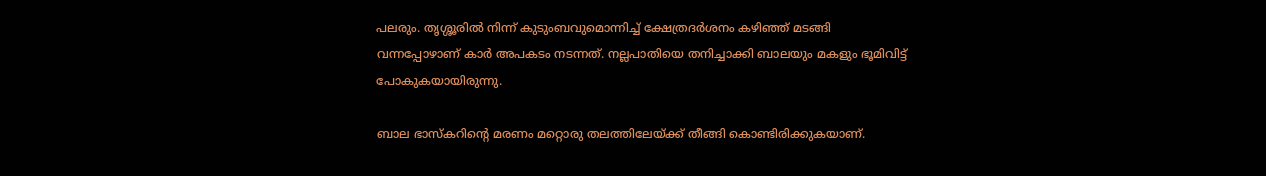പലരും. തൃശ്ശൂരിൽ നിന്ന് കുടുംബവുമൊന്നിച്ച് ക്ഷേത്രദർശനം കഴിഞ്ഞ് മടങ്ങി വന്നപ്പോഴാണ് കാർ അപകടം നടന്നത്. നല്ലപാതിയെ തനിച്ചാക്കി ബാലയും മകളും ഭൂമിവിട്ട് പോകുകയായിരുന്നു.

ബാല ഭാസ്കറിന്റെ മരണം മറ്റൊരു തലത്തിലേയ്ക്ക് തീങ്ങി കൊണ്ടിരിക്കുകയാണ്.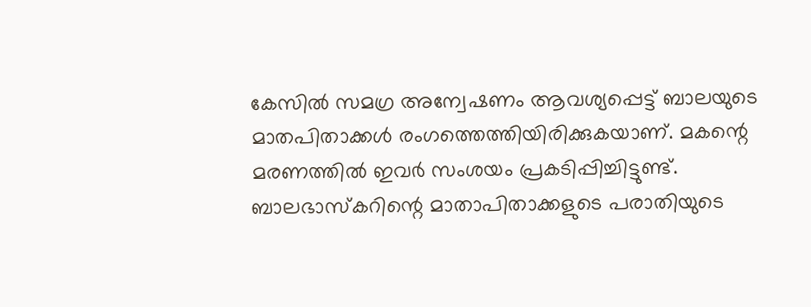കേസിൽ സമഗ്ര അന്വേഷണം ആവശ്യപ്പെട്ട് ബാലയുടെ മാതപിതാക്കൾ രംഗത്തെത്തിയിരിക്കുകയാണ്. മകന്റെ മരണത്തിൽ ഇവർ സംശയം പ്രകടിപ്പിച്ചിട്ടുണ്ട്. ബാലഭാസ്കറിന്റെ മാതാപിതാക്കളുടെ പരാതിയുടെ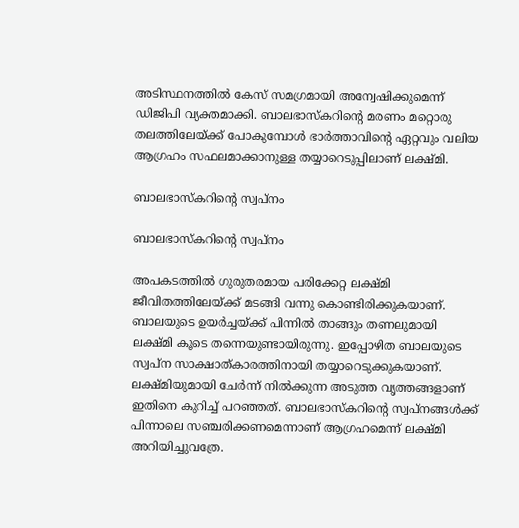അടിസ്ഥനത്തിൽ കേസ് സമഗ്രമായി അന്വേഷിക്കുമെന്ന് ഡിജിപി വ്യക്തമാക്കി. ബാലഭാസ്കറിന്റെ മരണം മറ്റൊരു തലത്തിലേയ്ക്ക് പോകുമ്പോൾ ഭാർത്താവിന്റെ ഏറ്റവും വലിയ ആഗ്രഹം സഫലമാക്കാനുള്ള തയ്യാറെടുപ്പിലാണ് ലക്ഷ്മി.

ബാലഭാസ്കറിന്റെ സ്വപ്നം

ബാലഭാസ്കറിന്റെ സ്വപ്നം

അപകടത്തിൽ ഗുരുതരമായ പരിക്കേറ്റ ലക്ഷ്മി ജീവിതത്തിലേയ്ക്ക് മടങ്ങി വന്നു കൊണ്ടിരിക്കുകയാണ്. ബാലയുടെ ഉയർച്ചയ്ക്ക് പിന്നിൽ താങ്ങും തണലുമായി ലക്ഷ്മി കൂടെ തന്നെയുണ്ടായിരുന്നു. ഇപ്പോഴിത ബാലയുടെ സ്വപ്ന സാക്ഷാത്കാരത്തിനായി തയ്യാറെടുക്കുകയാണ്. ലക്ഷ്മിയുമായി ചേർന്ന് നിൽക്കുന്ന അടുത്ത വൃത്തങ്ങളാണ് ഇതിനെ കുറിച്ച് പറഞ്ഞത്. ബാലഭാസ്കറിന്റെ സ്വപ്നങ്ങൾക്ക് പിന്നാലെ സഞ്ചരിക്കണമെന്നാണ് ആഗ്രഹമെന്ന് ലക്ഷ്മി അറിയിച്ചുവത്രേ.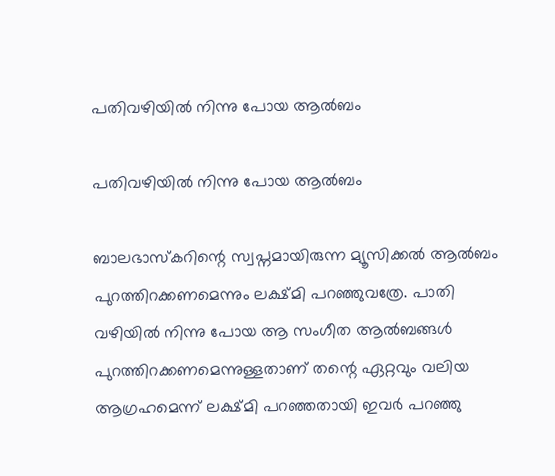പതിവഴിയിൽ നിന്നു പോയ ആൽബം

പതിവഴിയിൽ നിന്നു പോയ ആൽബം

ബാലഭാസ്കറിന്റെ സ്വപ്നമായിരുന്ന മ്യൂസിക്കൽ ആൽബം പുറത്തിറക്കണമെന്നും ലക്ഷ്മി പറഞ്ഞുവത്രേ. പാതി വഴിയിൽ നിന്നു പോയ ആ സംഗീത ആൽബങ്ങൾ പുറത്തിറക്കണമെന്നുള്ളതാണ് തന്റെ ഏറ്റവും വലിയ ആഗ്രഹമെന്ന് ലക്ഷ്മി പറഞ്ഞതായി ഇവർ പറഞ്ഞു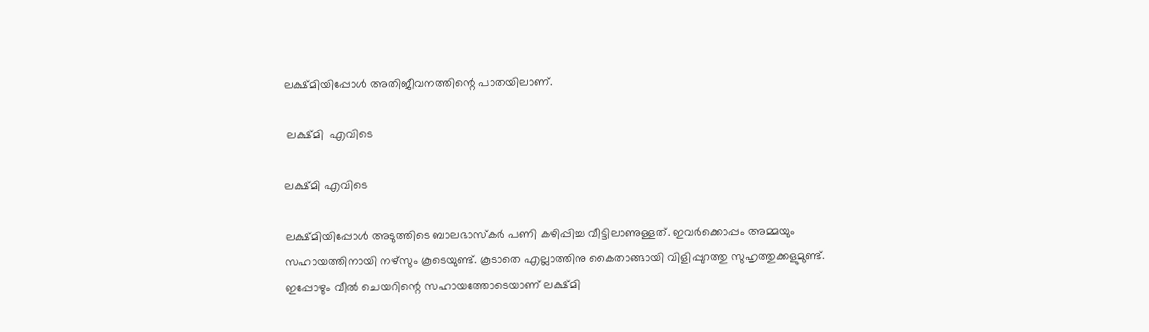ലക്ഷ്മിയിപ്പോൾ അതിജീവനത്തിന്റെ പാതയിലാണ്.

 ലക്ഷ്മി  എവിടെ

ലക്ഷ്മി എവിടെ

ലക്ഷ്മിയിപ്പോൾ അടുത്തിടെ ബാലഭാസ്കർ പണി കഴിപ്പിച്ച വീട്ടിലാണുള്ളത്. ഇവർക്കൊപ്പം അമ്മയും സഹായത്തിനായി നഴ്സും കൂടെയുണ്ട്. കൂടാതെ എല്ലാത്തിനു കൈതാങ്ങായി വിളിപ്പുറത്തു സുഹൃത്തുക്കളുമുണ്ട്. ഇപ്പോഴും വീൽ ചെയറിന്റെ സഹായത്തോടെയാണ് ലക്ഷ്മി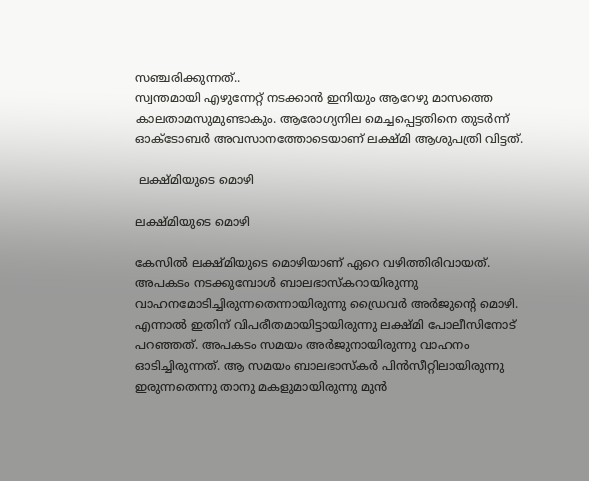സഞ്ചരിക്കുന്നത്..
സ്വന്തമായി എഴുന്നേറ്റ് നടക്കാൻ ഇനിയും ആറേഴു മാസത്തെ കാലതാമസുമുണ്ടാകും. ആരോഗ്യനില മെച്ചപ്പെട്ടതിനെ തുടർന്ന് ഓക്ടോബർ അവസാനത്തോടെയാണ് ലക്ഷ്മി ആശുപത്രി വിട്ടത്.

 ലക്ഷ്മിയുടെ മൊഴി

ലക്ഷ്മിയുടെ മൊഴി

കേസിൽ ലക്ഷ്മിയുടെ മൊഴിയാണ് ഏറെ വഴിത്തിരിവായത്. അപകടം നടക്കുമ്പോൾ ബാലഭാസ്കറായിരുന്നു വാഹനമോടിച്ചിരുന്നതെന്നായിരുന്നു ഡ്രൈവർ അർജുന്റെ മൊഴി. എന്നാൽ ഇതിന് വിപരീതമായിട്ടായിരുന്നു ലക്ഷ്മി പോലീസിനോട് പറഞ്ഞത്. അപകടം സമയം അർജുനായിരുന്നു വാഹനം ഓടിച്ചിരുന്നത്. ആ സമയം ബാലഭാസ്കർ പിൻസീറ്റിലായിരുന്നു ഇരുന്നതെന്നു താനു മകളുമായിരുന്നു മുൻ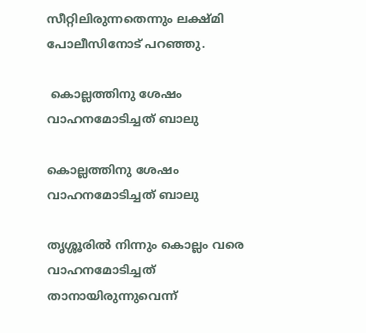സീറ്റിലിരുന്നതെന്നും ലക്ഷ്മി പോലീസിനോട് പറഞ്ഞു.

 കൊല്ലത്തിനു ശേഷം വാഹനമോടിച്ചത് ബാലു

കൊല്ലത്തിനു ശേഷം വാഹനമോടിച്ചത് ബാലു

തൃശ്ശൂരില്‍ നിന്നും കൊല്ലം വരെ വാഹനമോടിച്ചത് താനായിരുന്നുവെന്ന്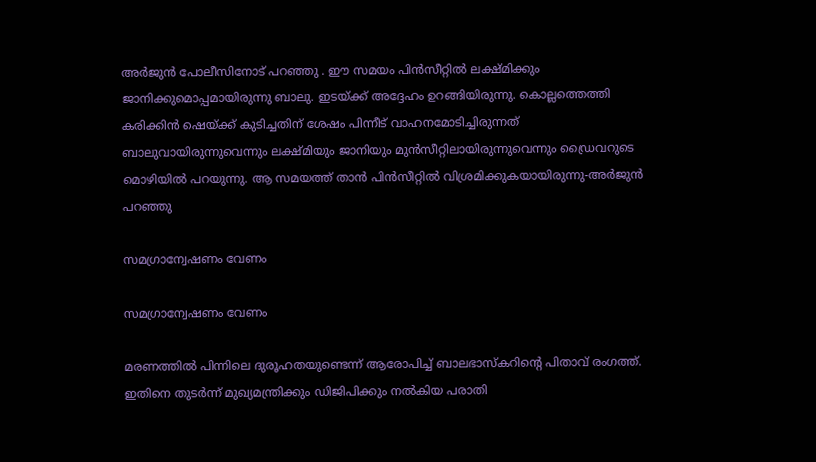അർജുൻ പോലീസിനോട് പറഞ്ഞു . ഈ സമയം പിന്‍സീറ്റില്‍ ലക്ഷ്മിക്കും ജാനിക്കുമൊപ്പമായിരുന്നു ബാലു. ഇടയ്ക്ക് അദ്ദേഹം ഉറങ്ങിയിരുന്നു. കൊല്ലത്തെത്തി കരിക്കിന്‍ ഷെയ്ക്ക് കുടിച്ചതിന് ശേഷം പിന്നീട് വാഹനമോടിച്ചിരുന്നത് ബാലുവായിരുന്നുവെന്നും ലക്ഷ്മിയും ജാനിയും മുന്‍സീറ്റിലായിരുന്നുവെന്നും ഡ്രൈവറുടെ മൊഴിയില്‍ പറയുന്നു. ആ സമയത്ത് താന്‍ പിന്‍സീറ്റില്‍ വിശ്രമിക്കുകയായിരുന്നു-അർജുൻ പറഞ്ഞു

സമഗ്രാന്വേഷണം വേണം

സമഗ്രാന്വേഷണം വേണം

മരണത്തിൽ പിന്നിലെ ദുരൂഹതയുണ്ടെന്ന് ആരോപിച്ച് ബാലഭാസ്കറിന്റെ പിതാവ് രംഗത്ത്. ഇതിനെ തുടർന്ന് മുഖ്യമന്ത്രിക്കും ഡിജിപിക്കും നല്‍കിയ പരാതി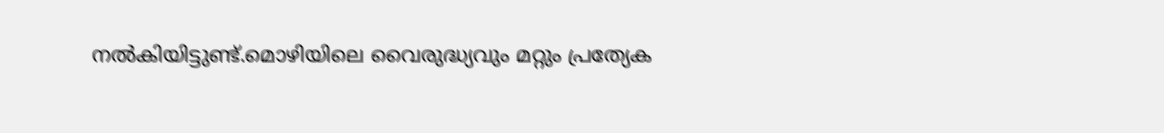നൽകിയിട്ടുണ്ട്.മൊഴിയിലെ വൈരുദ്ധ്യവും മറ്റും പ്രത്യേക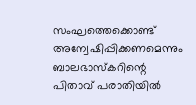സംഘത്തെക്കൊണ്ട് അന്വേഷിപ്പിക്കണമെന്നും ബാലഭാസ്കറിന്റെ പിതാവ് പരാതിയിൽ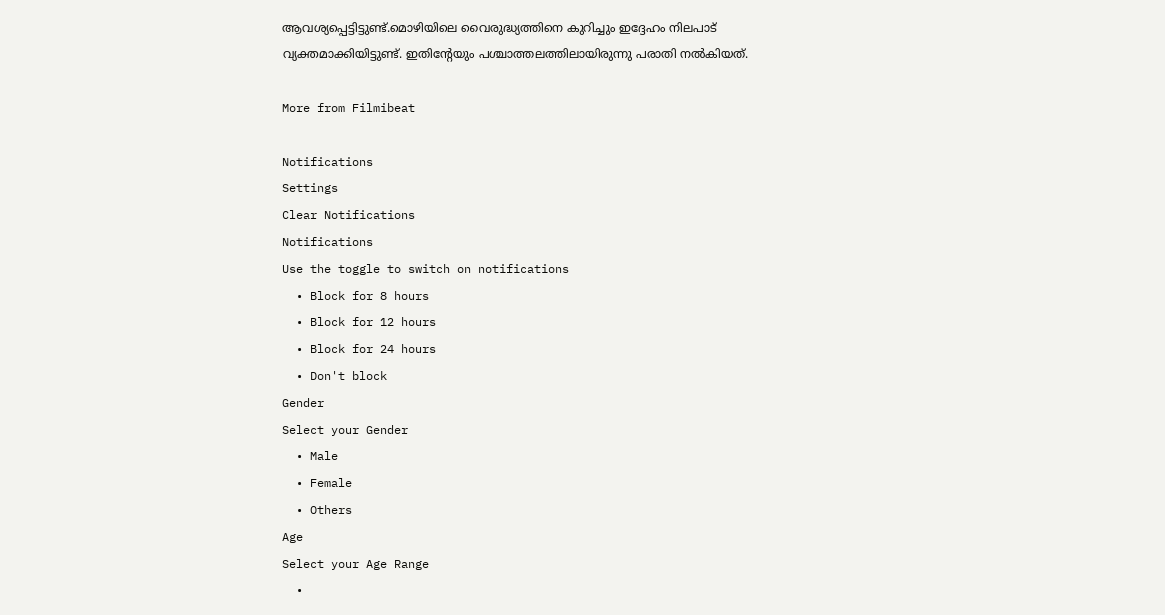ആവശ്യപ്പെട്ടിട്ടുണ്ട്.മൊഴിയിലെ വൈരുദ്ധ്യത്തിനെ കുറിച്ചും ഇദ്ദേഹം നിലപാട് വ്യക്തമാക്കിയിട്ടുണ്ട്. ഇതിന്റേയും പശ്ചാത്തലത്തിലായിരുന്നു പരാതി നൽകിയത്.

More from Filmibeat

Notifications
Settings
Clear Notifications
Notifications
Use the toggle to switch on notifications
  • Block for 8 hours
  • Block for 12 hours
  • Block for 24 hours
  • Don't block
Gender
Select your Gender
  • Male
  • Female
  • Others
Age
Select your Age Range
  •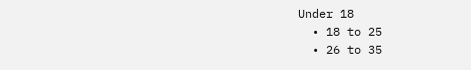Under 18
  • 18 to 25
  • 26 to 35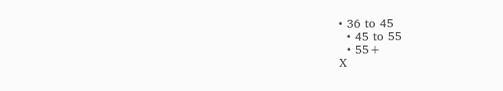• 36 to 45
  • 45 to 55
  • 55+
X